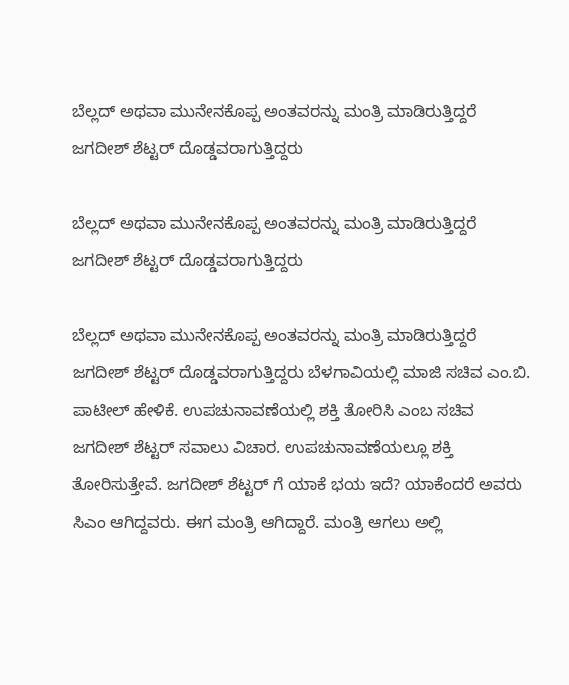ಬೆಲ್ಲದ್ ಅಥವಾ ಮುನೇನಕೊಪ್ಪ ಅಂತವರನ್ನು ಮಂತ್ರಿ ಮಾಡಿರುತ್ತಿದ್ದರೆ ಜಗದೀಶ್ ಶೆಟ್ಟರ್ ದೊಡ್ಡವರಾಗುತ್ತಿದ್ದರು

ಬೆಲ್ಲದ್ ಅಥವಾ ಮುನೇನಕೊಪ್ಪ ಅಂತವರನ್ನು ಮಂತ್ರಿ ಮಾಡಿರುತ್ತಿದ್ದರೆ ಜಗದೀಶ್ ಶೆಟ್ಟರ್ ದೊಡ್ಡವರಾಗುತ್ತಿದ್ದರು

ಬೆಲ್ಲದ್ ಅಥವಾ ಮುನೇನಕೊಪ್ಪ ಅಂತವರನ್ನು ಮಂತ್ರಿ ಮಾಡಿರುತ್ತಿದ್ದರೆ ಜಗದೀಶ್ ಶೆಟ್ಟರ್ ದೊಡ್ಡವರಾಗುತ್ತಿದ್ದರು ಬೆಳಗಾವಿಯಲ್ಲಿ ಮಾಜಿ ಸಚಿವ ಎಂ.ಬಿ. ಪಾಟೀಲ್ ಹೇಳಿಕೆ. ಉಪಚುನಾವಣೆಯಲ್ಲಿ ಶಕ್ತಿ ತೋರಿಸಿ ಎಂಬ ಸಚಿವ ಜಗದೀಶ್ ಶೆಟ್ಟರ್ ಸವಾಲು ವಿಚಾರ. ಉಪಚುನಾವಣೆಯಲ್ಲೂ ಶಕ್ತಿ ತೋರಿಸುತ್ತೇವೆ. ಜಗದೀಶ್ ಶೆಟ್ಟರ್ ಗೆ ಯಾಕೆ ಭಯ ಇದೆ? ಯಾಕೆಂದರೆ ಅವರು ಸಿಎಂ ಆಗಿದ್ದವರು. ಈಗ ಮಂತ್ರಿ ಆಗಿದ್ದಾರೆ. ಮಂತ್ರಿ ಆಗಲು ಅಲ್ಲಿ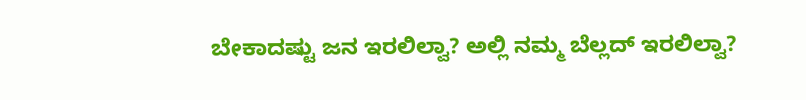ಬೇಕಾದಷ್ಟು ಜನ ಇರಲಿಲ್ವಾ? ಅಲ್ಲಿ ನಮ್ಮ ಬೆಲ್ಲದ್ ಇರಲಿಲ್ವಾ?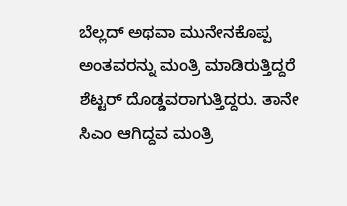ಬೆಲ್ಲದ್ ಅಥವಾ ಮುನೇನಕೊಪ್ಪ ಅಂತವರನ್ನು ಮಂತ್ರಿ ಮಾಡಿರುತ್ತಿದ್ದರೆ ಶೆಟ್ಟರ್ ದೊಡ್ಡವರಾಗುತ್ತಿದ್ದರು. ತಾನೇ ಸಿಎಂ ಆಗಿದ್ದವ ಮಂತ್ರಿ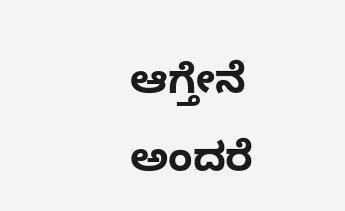ಆಗ್ತೇನೆ ಅಂದರೆ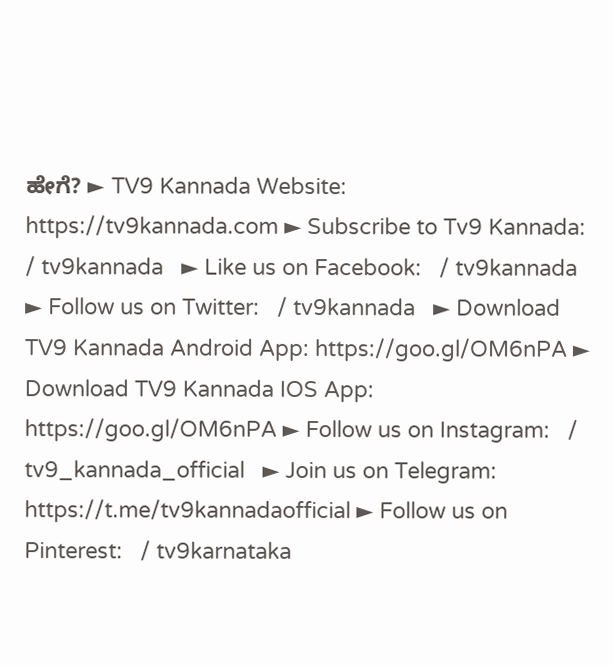ಹೇಗೆ? ► TV9 Kannada Website: https://tv9kannada.com ► Subscribe to Tv9 Kannada:    / tv9kannada   ► Like us on Facebook:   / tv9kannada   ► Follow us on Twitter:   / tv9kannada   ► Download TV9 Kannada Android App: https://goo.gl/OM6nPA ► Download TV9 Kannada IOS App: https://goo.gl/OM6nPA ► Follow us on Instagram:   / tv9_kannada_official   ► Join us on Telegram: https://t.me/tv9kannadaofficial ► Follow us on Pinterest:   / tv9karnataka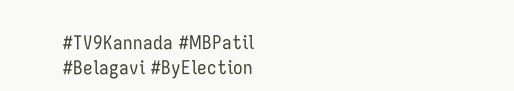#TV9Kannada #MBPatil #Belagavi #ByElection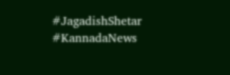#JagadishShetar #KannadaNews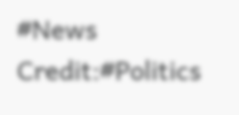#News Credit:#Politics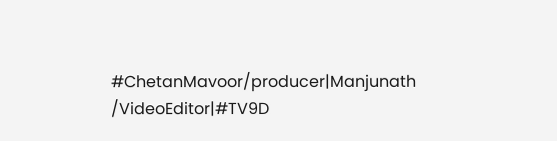#ChetanMavoor/producer|Manjunath /VideoEditor|#TV9D